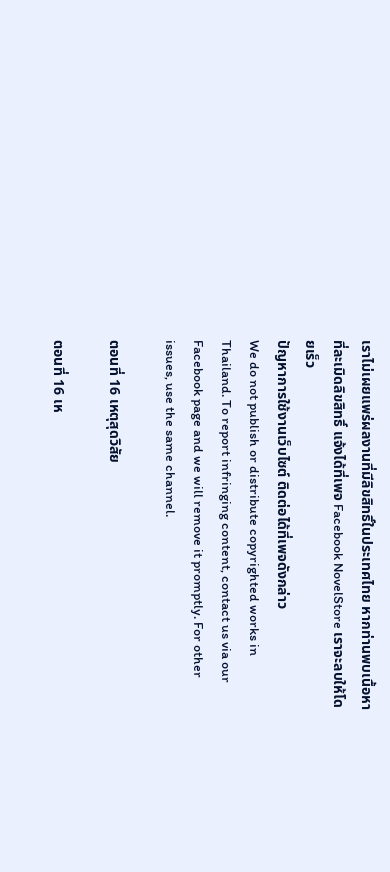เราไม่เผยแพร่ผลงานที่มีลิขสิทธิ์ในประเทศไทย หากท่านพบเนื้อหาที่ละเมิดลิขสิทธิ์ แจ้งได้ที่เพจ Facebook NovelStore เราจะลบให้โดยเร็ว
ปัญหาการใช้งานเว็บไซต์ ติดต่อได้ที่เพจดังกล่าว
We do not publish or distribute copyrighted works in Thailand. To report infringing content, contact us via our Facebook page and we will remove it promptly. For other issues, use the same channel.

ตอนที่ 16 เหตุสุดวิสัย

ตอนที่ 16 เห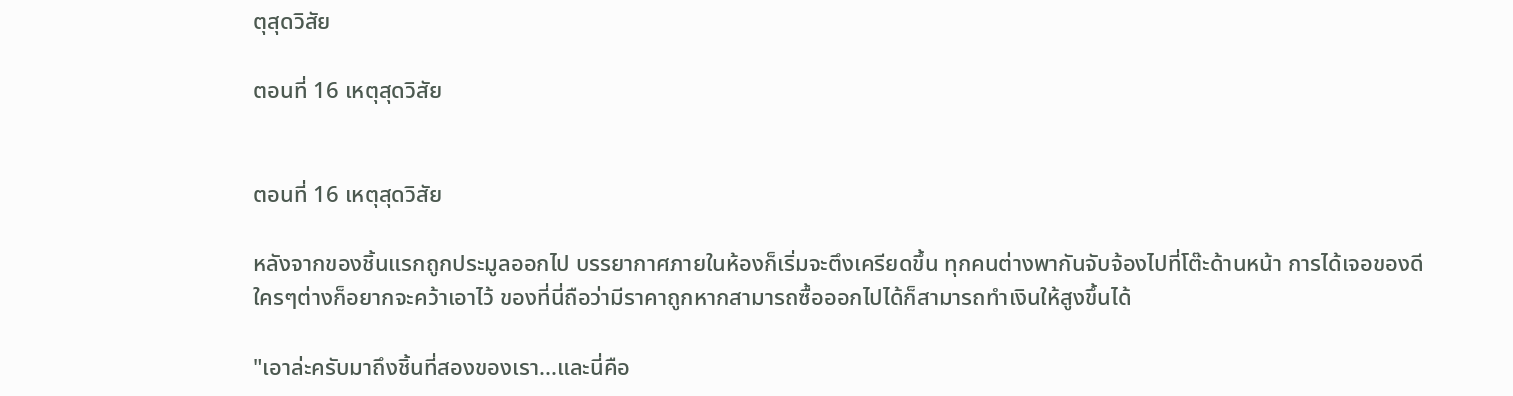ตุสุดวิสัย

ตอนที่ 16 เหตุสุดวิสัย


ตอนที่ 16 เหตุสุดวิสัย

หลังจากของชิ้นแรกถูกประมูลออกไป บรรยากาศภายในห้องก็เริ่มจะตึงเครียดขึ้น ทุกคนต่างพากันจับจ้องไปที่โต๊ะด้านหน้า การได้เจอของดีใครๆต่างก็อยากจะคว้าเอาไว้ ของที่นี่ถือว่ามีราคาถูกหากสามารถซื้อออกไปได้ก็สามารถทำเงินให้สูงขึ้นได้

"เอาล่ะครับมาถึงชิ้นที่สองของเรา...และนี่คือ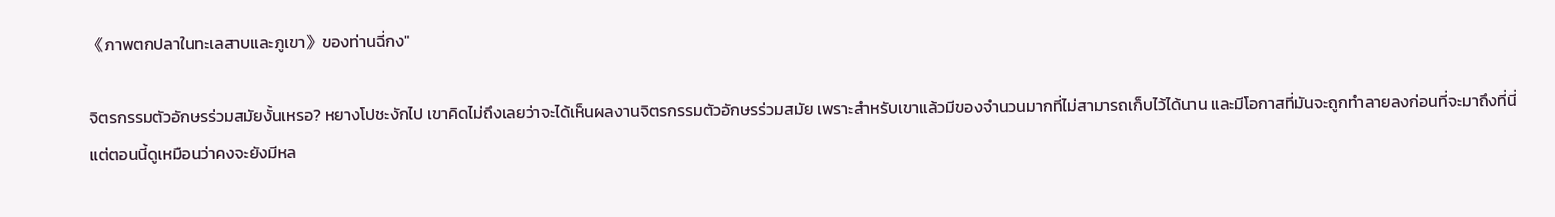《ภาพตกปลาในทะเลสาบและภูเขา》ของท่านฉี่กง"

จิตรกรรมตัวอักษรร่วมสมัยงั้นเหรอ? หยางโปชะงักไป เขาคิดไม่ถึงเลยว่าจะได้เห็นผลงานจิตรกรรมตัวอักษรร่วมสมัย เพราะสำหรับเขาแล้วมีของจำนวนมากที่ไม่สามารถเก็บไว้ได้นาน และมีโอกาสที่มันจะถูกทำลายลงก่อนที่จะมาถึงที่นี่ แต่ตอนนี้ดูเหมือนว่าคงจะยังมีหล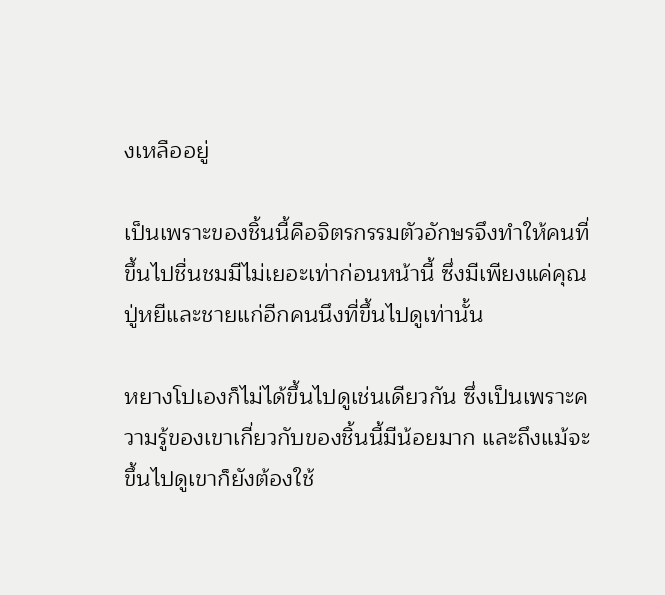งเหลืออยู่

เป็นเพราะของชิ้นนี้คือจิตรกรรมตัวอักษรจึงทำให้คนที่ขึ้นไปชื่นชมมีไม่เยอะเท่าก่อนหน้านี้ ซึ่งมีเพียงแค่คุณปู่หยีและชายแก่อีกคนนึงที่ขึ้นไปดูเท่านั้น

หยางโปเองก็ไม่ได้ขึ้นไปดูเช่นเดียวกัน ซึ่งเป็นเพราะความรู้ของเขาเกี่ยวกับของชิ้นนี้มีน้อยมาก และถึงแม้จะขึ้นไปดูเขาก็ยังต้องใช้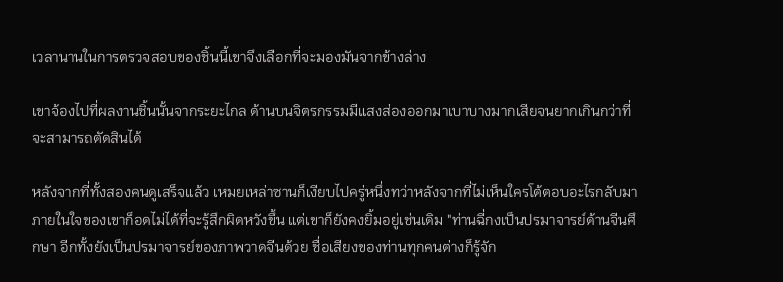เวลานานในการตรวจสอบของชิ้นนี้เขาจึงเลือกที่จะมองมันจากข้างล่าง

เขาจ้องไปที่ผลงานชิ้นนั้นจากระยะไกล ด้านบนจิตรกรรมมีแสงส่องออกมาเบาบางมากเสียจนยากเกินกว่าที่จะสามารถตัดสินได้

หลังจากที่ทั้งสองคนดูเสร็จแล้ว เหมยเหล่าซานก็เงียบไปครู่หนึ่งทว่าหลังจากที่ไม่เห็นใครโต้ตอบอะไรกลับมา ภายในใจของเขาก็อดไม่ได้ที่จะรู้สึกผิดหวังขึ้น แต่เขาก็ยังคงยิ้มอยู่เช่นเดิม "ท่านฉี่กงเป็นปรมาจารย์ด้านจีนศึกษา อีกทั้งยังเป็นปรมาจารย์ของภาพวาดจีนด้วย ชื่อเสียงของท่านทุกคนต่างก็รู้จัก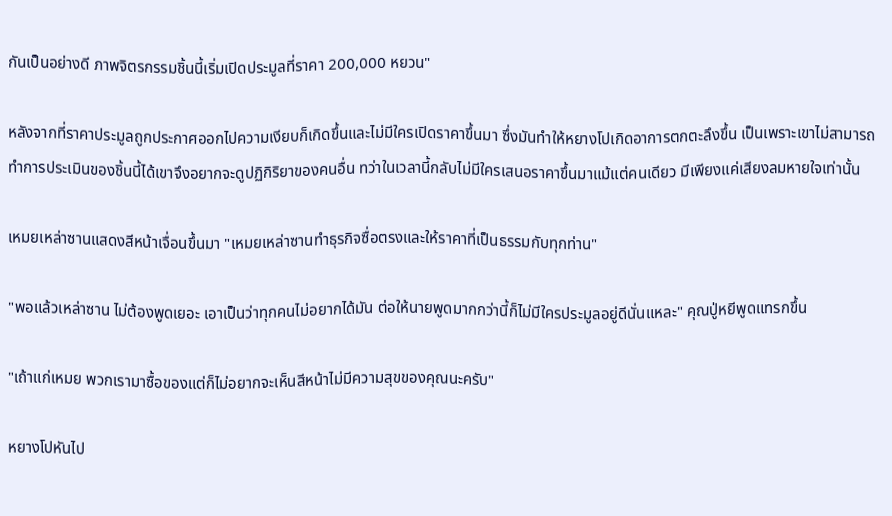กันเป็นอย่างดี ภาพจิตรกรรมชิ้นนี้เริ่มเปิดประมูลที่ราคา 200,000 หยวน"

หลังจากที่ราคาประมูลถูกประกาศออกไปความเงียบก็เกิดขึ้นและไม่มีใครเปิดราคาขึ้นมา ซึ่งมันทำให้หยางโปเกิดอาการตกตะลึงขึ้น เป็นเพราะเขาไม่สามารถทำการประเมินของชิ้นนี้ได้เขาจึงอยากจะดูปฏิกิริยาของคนอื่น ทว่าในเวลานี้กลับไม่มีใครเสนอราคาขึ้นมาแม้แต่คนเดียว มีเพียงแค่เสียงลมหายใจเท่านั้น

เหมยเหล่าซานแสดงสีหน้าเจื่อนขึ้นมา "เหมยเหล่าซานทำธุรกิจซื่อตรงและให้ราคาที่เป็นธรรมกับทุกท่าน"

"พอแล้วเหล่าซาน ไม่ต้องพูดเยอะ เอาเป็นว่าทุกคนไม่อยากได้มัน ต่อให้นายพูดมากกว่านี้ก็ไม่มีใครประมูลอยู่ดีนั่นแหละ" คุณปู่หยีพูดแทรกขึ้น

"เถ้าแก่เหมย พวกเรามาซื้อของแต่ก็ไม่อยากจะเห็นสีหน้าไม่มีความสุขของคุณนะครับ"

หยางโปหันไป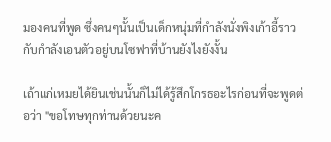มองคนที่พูด ซึ่งคนๆนั้นเป็นเด็กหนุ่มที่กำลังนั่งพิงเก้าอี้ราวกับกำลังเอนตัวอยู่บนโซฟาที่บ้านยังไงยังงั้น

เถ้าแก่เหมยได้ยินเช่นนั้นก็ไม่ได้รู้สึกโกรธอะไรก่อนที่จะพูดต่อว่า "ขอโทษทุกท่านด้วยนะค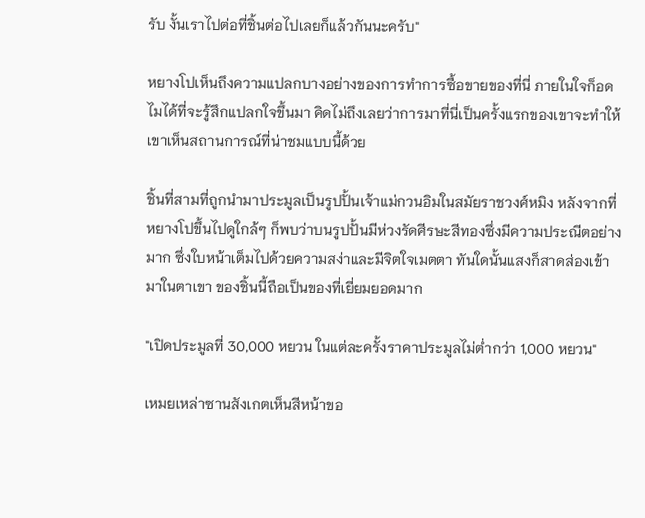รับ งั้นเราไปต่อที่ชิ้นต่อไปเลยก็แล้วกันนะครับ"

หยางโปเห็นถึงความแปลกบางอย่างของการทำการซื้อขายของที่นี่ ภายในใจก็อดไมได้ที่จะรู้สึกแปลกใจขึ้นมา คิดไม่ถึงเลยว่าการมาที่นี่เป็นครั้งแรกของเขาจะทำให้เขาเห็นสถานการณ์ที่น่าชมแบบนี้ด้วย

ชิ้นที่สามที่ถูกนำมาประมูลเป็นรูปปั้นเจ้าแม่กวนอิมในสมัยราชวงศ์หมิง หลังจากที่หยางโปขึ้นไปดูใกล้ๆ ก็พบว่าบนรูปปั้นมีห่วงรัดศีรษะสีทองซึ่งมีความประณีตอย่างมาก ซึ่งใบหน้าเต็มไปด้วยความสง่าและมีจิตใจเมตตา ทันใดนั้นแสงก็สาดส่องเข้ามาในตาเขา ของชิ้นนี้ถือเป็นของที่เยี่ยมยอดมาก

"เปิดประมูลที่ 30,000 หยวน ในแต่ละครั้งราคาประมูลไม่ต่ำกว่า 1,000 หยวน"

เหมยเหล่าซานสังเกตเห็นสีหน้าขอ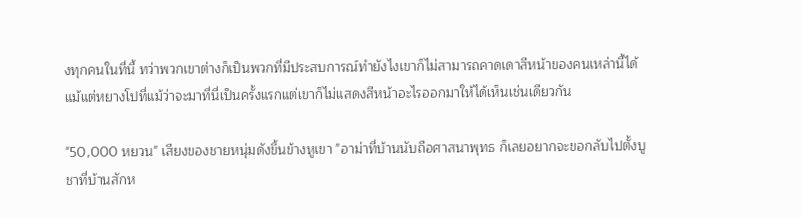งทุกคนในที่นี้ ทว่าพวกเขาต่างก็เป็นพวกที่มีประสบการณ์ทำยังไงเขาก็ไม่สามารถคาดเดาสีหน้าของคนเหล่านี้ได้ แม้แต่หยางโปที่แม้ว่าจะมาที่นี่เป็นครั้งแรกแต่เขาก็ไม่แสดงสีหน้าอะไรออกมาให้ได้เห็นเช่นเดียวกัน

"50,000 หยวน" เสียงของชายหนุ่มดังขึ้นข้างหูเขา "อาม่าที่บ้านนับถือศาสนาพุทธ ก็เลยอยากจะขอกลับไปตั้งบูชาที่บ้านสักห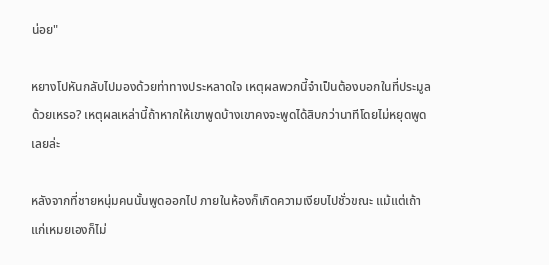น่อย"

หยางโปหันกลับไปมองด้วยท่าทางประหลาดใจ เหตุผลพวกนี้จำเป็นต้องบอกในที่ประมูลด้วยเหรอ? เหตุผลเหล่านี้ถ้าหากให้เขาพูดบ้างเขาคงจะพูดได้สิบกว่านาทีโดยไม่หยุดพูดเลยล่ะ

หลังจากที่ชายหนุ่มคนนั้นพูดออกไป ภายในห้องก็เกิดความเงียบไปชั่วขณะ แม้แต่เถ้าแก่เหมยเองก็ไม่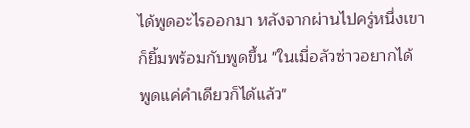ได้พูดอะไรออกมา หลังจากผ่านไปครู่หนึ่งเขาก็ยิ้มพร้อมกับพูดขึ้น "ในเมื่อลัวซ่าวอยากได้ พูดแค่คำเดียวก็ได้แล้ว"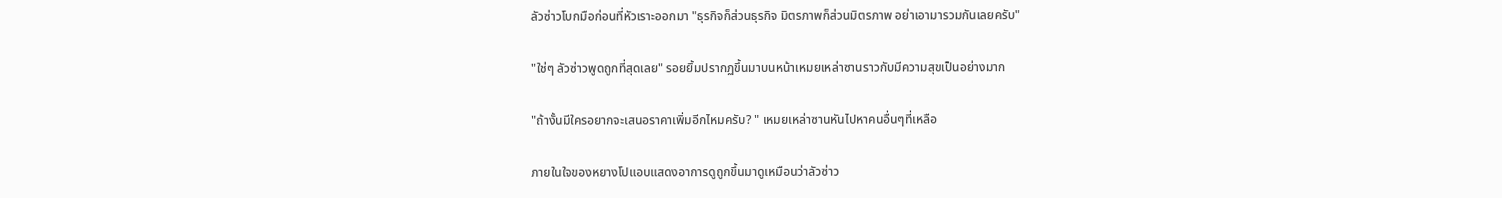ลัวซ่าวโบกมือก่อนที่หัวเราะออกมา "ธุรกิจก็ส่วนธุรกิจ มิตรภาพก็ส่วนมิตรภาพ อย่าเอามารวมกันเลยครับ"

"ใช่ๆ ลัวซ่าวพูดถูกที่สุดเลย" รอยยิ้มปรากฏขึ้นมาบนหน้าเหมยเหล่าซานราวกับมีความสุขเป็นอย่างมาก

"ถ้างั้นมีใครอยากจะเสนอราคาเพิ่มอีกไหมครับ? " เหมยเหล่าซานหันไปหาคนอื่นๆที่เหลือ

ภายในใจของหยางโปแอบแสดงอาการดูถูกขึ้นมาดูเหมือนว่าลัวซ่าว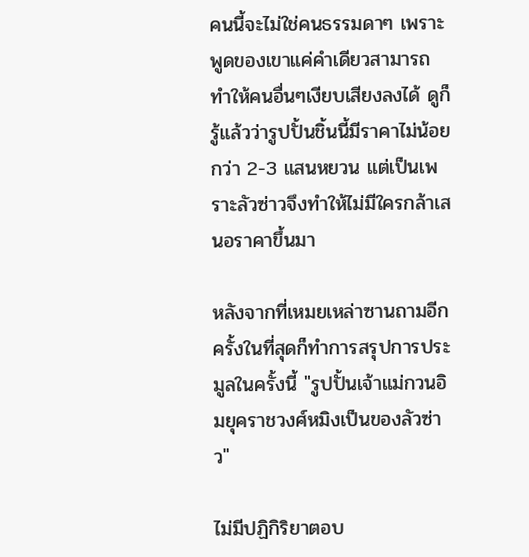คนนี้จะไม่ใช่คนธรรมดาๆ เพราะพูดของเขาแค่คำเดียวสามารถทำให้คนอื่นๆเงียบเสียงลงได้ ดูก็รู้แล้วว่ารูปปั้นชิ้นนี้มีราคาไม่น้อยกว่า 2-3 แสนหยวน แต่เป็นเพราะลัวซ่าวจึงทำให้ไม่มีใครกล้าเสนอราคาขึ้นมา

หลังจากที่เหมยเหล่าซานถามอีกครั้งในที่สุดก็ทำการสรุปการประมูลในครั้งนี้ "รูปปั้นเจ้าแม่กวนอิมยุคราชวงศ์หมิงเป็นของลัวซ่าว"

ไม่มีปฏิกิริยาตอบ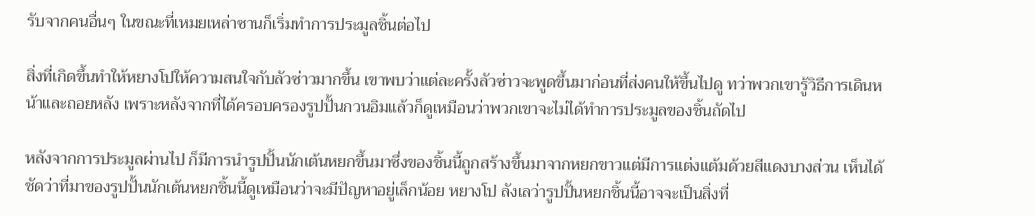รับจากคนอื่นๆ ในขณะที่เหมยเหล่าซานก็เริ่มทำการประมูลชิ้นต่อไป

สิ่งที่เกิดขึ้นทำให้หยางโปให้ความสนใจกับลัวซ่าวมากขึ้น เขาพบว่าแต่ละครั้งลัวซ่าวจะพูดขึ้นมาก่อนที่ส่งคนให้ขึ้นไปดู ทว่าพวกเขารู้วิธีการเดินหน้าและถอยหลัง เพราะหลังจากที่ได้ครอบครองรูปปั้นกวนอิมแล้วก็ดูเหมือนว่าพวกเขาจะไม่ได้ทำการประมูลของชิ้นถัดไป

หลังจากการประมูลผ่านไป ก็มีการนำรูปปั้นนักเต้นหยกขึ้นมาซึ่งของชิ้นนี้ถูกสร้างขึ้นมาจากหยกขาวแต่มีการแต่งแต้มด้วยสีแดงบางส่วน เห็นได้ชัดว่าที่มาของรูปปั้นนักเต้นหยกชิ้นนี้ดูเหมือนว่าจะมีปัญหาอยู่เล็กน้อย หยางโป ลังเลว่ารูปปั้นหยกชิ้นนี้อาจจะเป็นสิ่งที่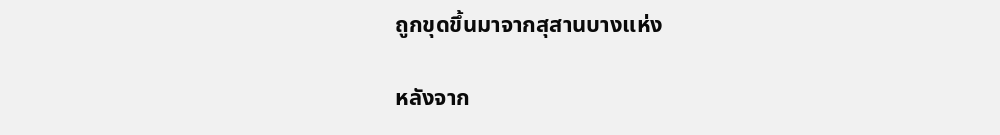ถูกขุดขึ้นมาจากสุสานบางแห่ง

หลังจาก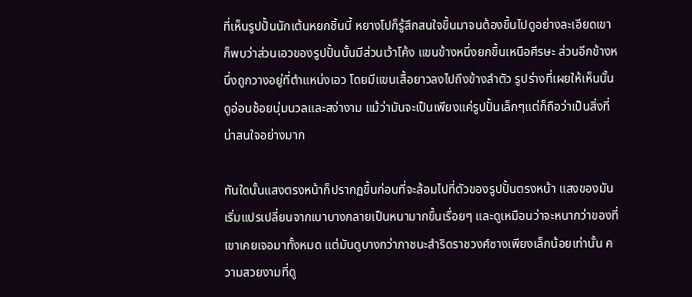ที่เห็นรูปปั้นนักเต้นหยกชิ้นนี้ หยางโปก็รู้สึกสนใจขึ้นมาจนต้องขึ้นไปดูอย่างละเอียดเขาก็พบว่าส่วนเอวของรูปปั้นนั้นมีส่วนเว้าโค้ง แขนข้างหนึ่งยกขึ้นเหนือศีรษะ ส่วนอีกข้างหนึ่งถูกวางอยู่ที่ตำแหน่งเอว โดยมีแขนเสื้อยาวลงไปถึงข้างลำตัว รูปร่างที่เผยให้เห็นนั้นดูอ่อนช้อยนุ่มนวลและสง่างาม แม้ว่ามันจะเป็นเพียงแค่รูปปั้นเล็กๆแต่ก็ถือว่าเป็นสิ่งที่น่าสนใจอย่างมาก

ทันใดนั้นแสงตรงหน้าก็ปรากฏขึ้นก่อนที่จะล้อมไปที่ตัวของรูปปั้นตรงหน้า แสงของมันเริ่มแปรเปลี่ยนจากเบาบางกลายเป็นหนามากขึ้นเรื่อยๆ และดูเหมือนว่าจะหนากว่าของที่เขาเคยเจอมาทั้งหมด แต่มันดูบางกว่าภาชนะสำริดราชวงศ์ซางเพียงเล็กน้อยเท่านั้น ความสวยงามที่ดู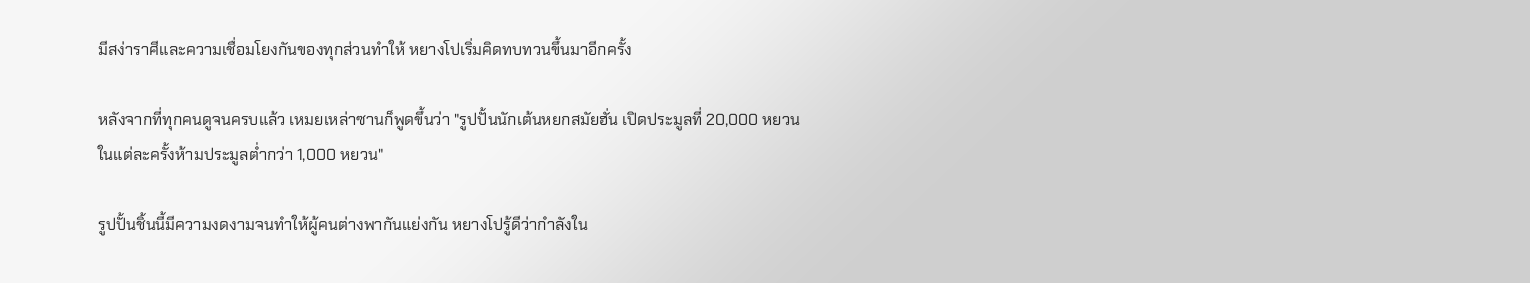มีสง่าราศีและความเชื่อมโยงกันของทุกส่วนทำให้ หยางโปเริ่มคิดทบทวนขึ้นมาอีกครั้ง

หลังจากที่ทุกคนดูจนครบแล้ว เหมยเหล่าซานก็พูดขึ้นว่า "รูปปั้นนักเต้นหยกสมัยฮั่น เปิดประมูลที่ 20,000 หยวน ในแต่ละครั้งห้ามประมูลต่ำกว่า 1,000 หยวน"

รูปปั้นชิ้นนี้มีความงดงามจนทำให้ผู้คนต่างพากันแย่งกัน หยางโปรู้ดีว่ากำลังใน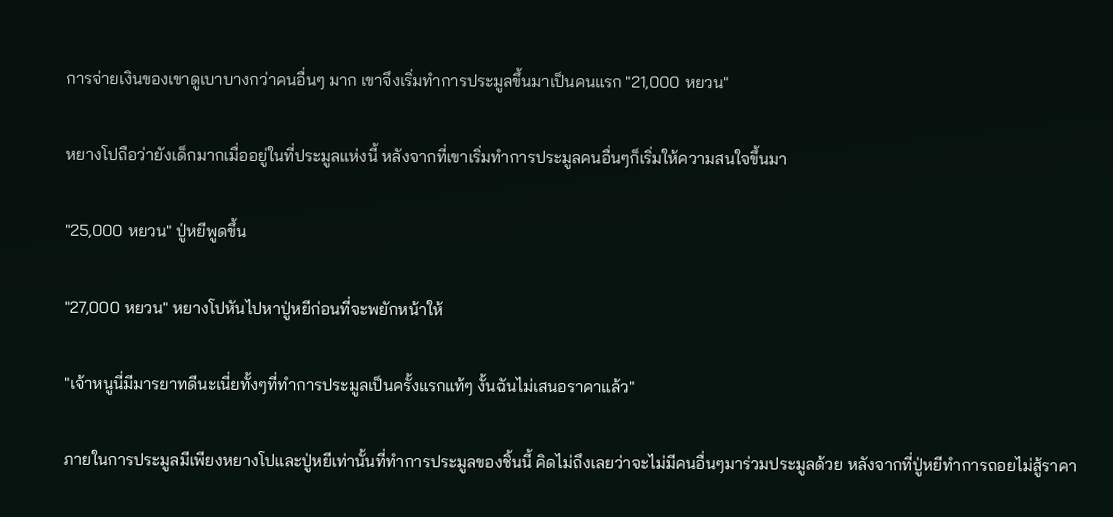การจ่ายเงินของเขาดูเบาบางกว่าคนอื่นๆ มาก เขาจึงเริ่มทำการประมูลขึ้นมาเป็นคนแรก "21,000 หยวน"

หยางโปถือว่ายังเด็กมากเมื่ออยู่ในที่ประมูลแห่งนี้ หลังจากที่เขาเริ่มทำการประมูลคนอื่นๆก็เริ่มให้ความสนใจขึ้นมา

"25,000 หยวน" ปู่หยีพูดขึ้น

"27,000 หยวน" หยางโปหันไปหาปู่หยีก่อนที่จะพยักหน้าให้

"เจ้าหนูนี่มีมารยาทดีนะเนี่ยทั้งๆที่ทำการประมูลเป็นครั้งแรกแท้ๆ งั้นฉันไม่เสนอราคาแล้ว"

ภายในการประมูลมีเพียงหยางโปและปู่หยีเท่านั้นที่ทำการประมูลของชิ้นนี้ คิดไม่ถึงเลยว่าจะไม่มีคนอื่นๆมาร่วมประมูลด้วย หลังจากที่ปู่หยีทำการถอยไม่สู้ราคา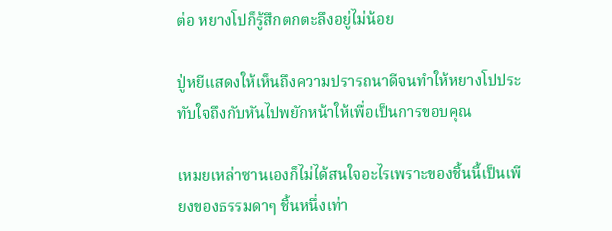ต่อ หยางโปก็รู้สึกตกตะลึงอยู่ไม่น้อย

ปู่หยีแสดงให้เห็นถึงความปรารถนาดีจนทำให้หยางโปประทับใจถึงกับหันไปพยักหน้าให้เพื่อเป็นการขอบคุณ

เหมยเหล่าซานเองก็ไม่ได้สนใจอะไรเพราะของชิ้นนี้เป็นเพียงของธรรมดาๆ ชิ้นหนึ่งเท่า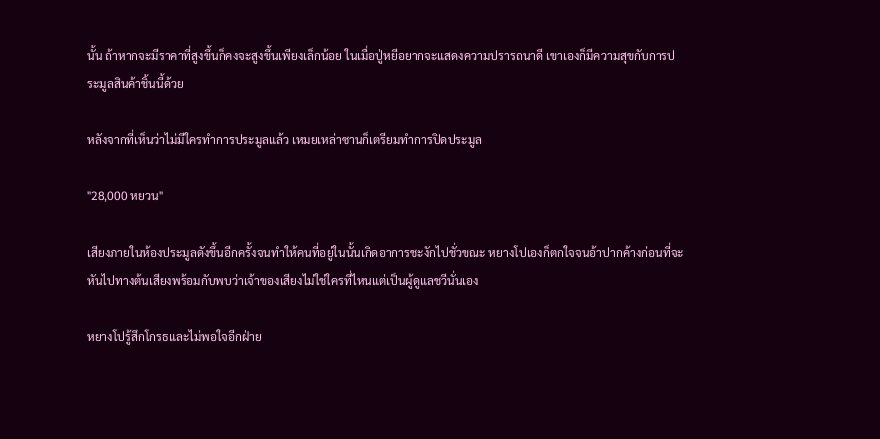นั้น ถ้าหากจะมีราคาที่สูงขึ้นก็คงจะสูงขึ้นเพียงเล็กน้อย ในเมื่อปู่หยีอยากจะแสดงความปรารถนาดี เขาเองก็มีความสุขกับการประมูลสินค้าชิ้นนี้ด้วย

หลังจากที่เห็นว่าไม่มีใครทำการประมูลแล้ว เหมยเหล่าซานก็เตรียมทำการปิดประมูล

"28,000 หยวน"

เสียงภายในห้องประมูลดังขึ้นอีกครั้งจนทำให้คนที่อยู่ในนั้นเกิดอาการชะงักไปชั่วขณะ หยางโปเองก็ตกใจจนอ้าปากค้างก่อนที่จะหันไปทางต้นเสียงพร้อมกับพบว่าเจ้าของเสียงไม่ใช่ใครที่ไหนแต่เป็นผู้ดูแลชวีนั่นเอง

หยางโปรู้สึกโกรธและไม่พอใจอีกฝ่าย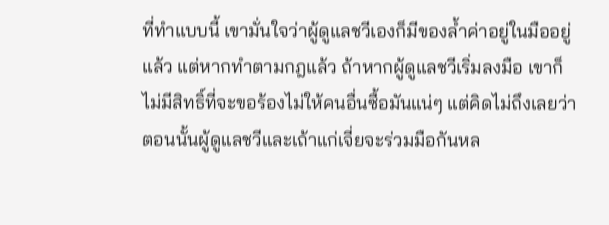ที่ทำแบบนี้ เขามั่นใจว่าผู้ดูแลชวีเองก็มีของล้ำค่าอยู่ในมืออยู่แล้ว แต่หากทำตามกฎแล้ว ถ้าหากผู้ดูแลชวีเริ่มลงมือ เขาก็ไม่มีสิทธิ์ที่จะขอร้องไม่ให้คนอื่นซื้อมันแน่ๆ แต่คิดไม่ถึงเลยว่าตอนนั้นผู้ดูแลชวีและเถ้าแก่เจี่ยจะร่วมมือกันหล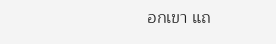อกเขา แถ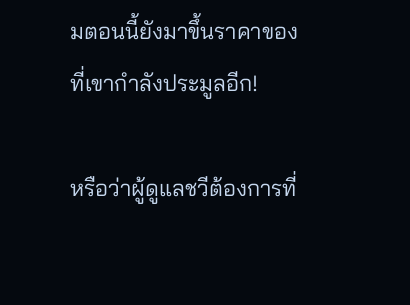มตอนนี้ยังมาขึ้นราคาของที่เขากำลังประมูลอีก!

หรือว่าผู้ดูแลชวีต้องการที่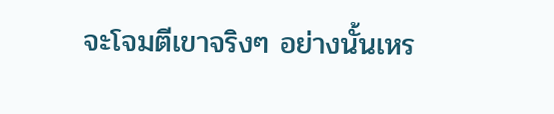จะโจมตีเขาจริงๆ อย่างนั้นเหร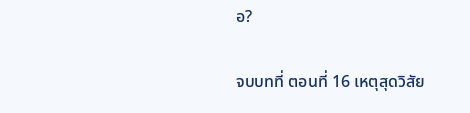อ?

จบบทที่ ตอนที่ 16 เหตุสุดวิสัย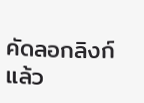คัดลอกลิงก์แล้ว